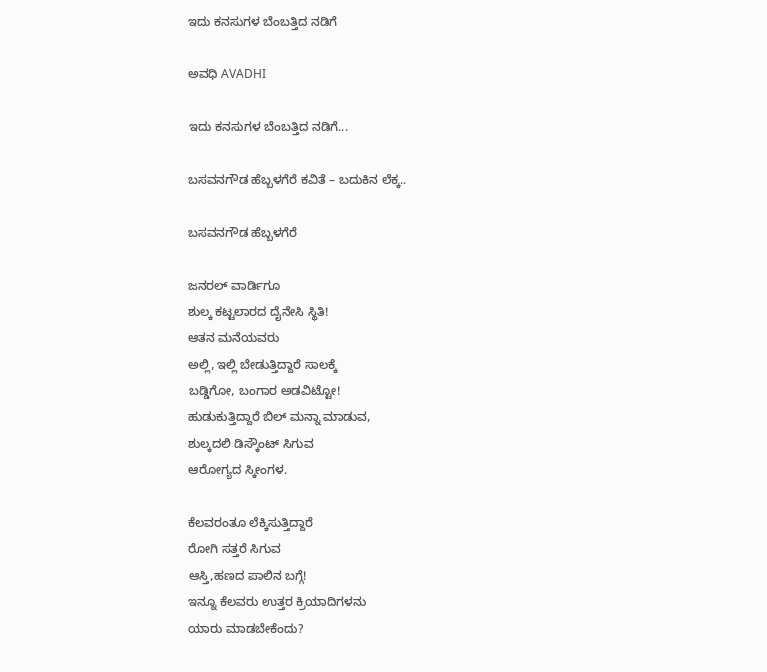ಇದು ಕನಸುಗಳ ಬೆಂಬತ್ತಿದ ನಡಿಗೆ‍

ಅವಧಿ AVADHI

ಇದು ಕನಸುಗಳ ಬೆಂಬತ್ತಿದ ನಡಿಗೆ...

ಬಸವನಗೌಡ ಹೆಬ್ಬಳಗೆರೆ ಕವಿತೆ – ಬದುಕಿನ‌ ಲೆಕ್ಕ..

ಬಸವನಗೌಡ ಹೆಬ್ಬಳಗೆರೆ

ಜನರಲ್ ವಾರ್ಡಿಗೂ
ಶುಲ್ಕ ಕಟ್ಟಲಾರದ ದೈನೇಸಿ ಸ್ಥಿತಿ!
ಆತನ ಮನೆಯವರು
ಅಲ್ಲಿ, ಇಲ್ಲಿ ಬೇಡುತ್ತಿದ್ದಾರೆ ಸಾಲಕ್ಕೆ
ಬಡ್ಡಿಗೋ, ಬಂಗಾರ ಅಡವಿಟ್ಟೋ!
ಹುಡುಕುತ್ತಿದ್ದಾರೆ ಬಿಲ್ ಮನ್ನಾ ಮಾಡುವ,
ಶುಲ್ಕದಲಿ ಡಿಸ್ಕೌಂಟ್ ಸಿಗುವ
ಆರೋಗ್ಯದ ಸ್ಕೀಂಗಳ.

ಕೆಲವರಂತೂ ಲೆಕ್ಕಿಸುತ್ತಿದ್ದಾರೆ
ರೋಗಿ ಸತ್ತರೆ ಸಿಗುವ
ಆಸ್ತಿ,ಹಣದ ಪಾಲಿನ ಬಗ್ಗೆ!
ಇನ್ನೂ ಕೆಲವರು ಉತ್ತರ ಕ್ರಿಯಾದಿಗಳನು
ಯಾರು ಮಾಡಬೇಕೆಂದು?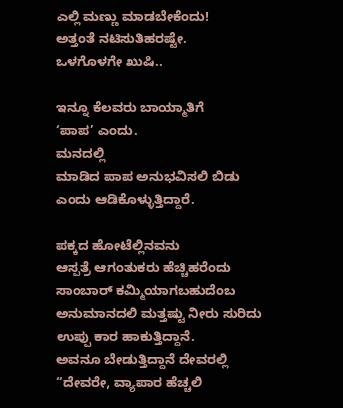ಎಲ್ಲಿ ಮಣ್ಣು ಮಾಡಬೇಕೆಂದು!
ಅತ್ತಂತೆ ನಟಿಸುತಿಹರಷ್ಟೇ.
ಒಳಗೊಳಗೇ ಖುಷಿ..

ಇನ್ನೂ ಕೆಲವರು ಬಾಯ್ಮಾತಿಗೆ
‘ಪಾಪ’ ಎಂದು.
ಮನದಲ್ಲಿ
ಮಾಡಿದ ಪಾಪ ಅನುಭವಿಸಲಿ ಬಿಡು
ಎಂದು ಆಡಿಕೊಳ್ಳುತ್ತಿದ್ದಾರೆ.

ಪಕ್ಕದ ಹೋಟೆಲ್ಲಿನವನು
ಆಸ್ಪತ್ರೆ ಆಗಂತುಕರು ಹೆಚ್ಚಿಹರೆಂದು
ಸಾಂಬಾರ್ ಕಮ್ಮಿಯಾಗಬಹುದೆಂಬ
ಅನುಮಾನದಲಿ ಮತ್ತಷ್ಟು ನೀರು ಸುರಿದು
ಉಪ್ಪು ಕಾರ ಹಾಕುತ್ತಿದ್ದಾನೆ.
ಅವನೂ ಬೇಡುತ್ತಿದ್ದಾನೆ ದೇವರಲ್ಲಿ
“ದೇವರೇ, ವ್ಯಾಪಾರ ಹೆಚ್ಚಲಿ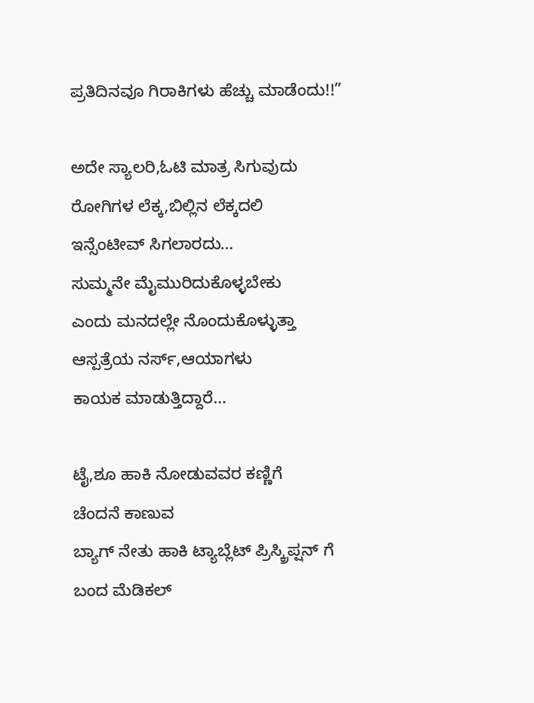ಪ್ರತಿದಿನವೂ ಗಿರಾಕಿಗಳು ಹೆಚ್ಚು ಮಾಡೆಂದು!!”

ಅದೇ ಸ್ಯಾಲರಿ,ಓಟಿ ಮಾತ್ರ ಸಿಗುವುದು
ರೋಗಿಗಳ ಲೆಕ್ಕ,ಬಿಲ್ಲಿನ ಲೆಕ್ಕದಲಿ
ಇನ್ಸೆಂಟೀವ್ ಸಿಗಲಾರದು…
ಸುಮ್ಮನೇ ಮೈಮುರಿದುಕೊಳ್ಳಬೇಕು
ಎಂದು ಮನದಲ್ಲೇ ನೊಂದುಕೊಳ್ಳುತ್ತಾ
ಆಸ್ಪತ್ರೆಯ ನರ್ಸ್,ಆಯಾಗಳು
ಕಾಯಕ ಮಾಡುತ್ತಿದ್ದಾರೆ…

ಟೈ,ಶೂ ಹಾಕಿ ನೋಡುವವರ ಕಣ್ಣಿಗೆ
ಚೆಂದನೆ ಕಾಣುವ
ಬ್ಯಾಗ್ ನೇತು ಹಾಕಿ ಟ್ಯಾಬ್ಲೆಟ್ ಪ್ರಿಸ್ಕ್ರಿಪ್ಷನ್ ಗೆ
ಬಂದ ಮೆಡಿಕಲ್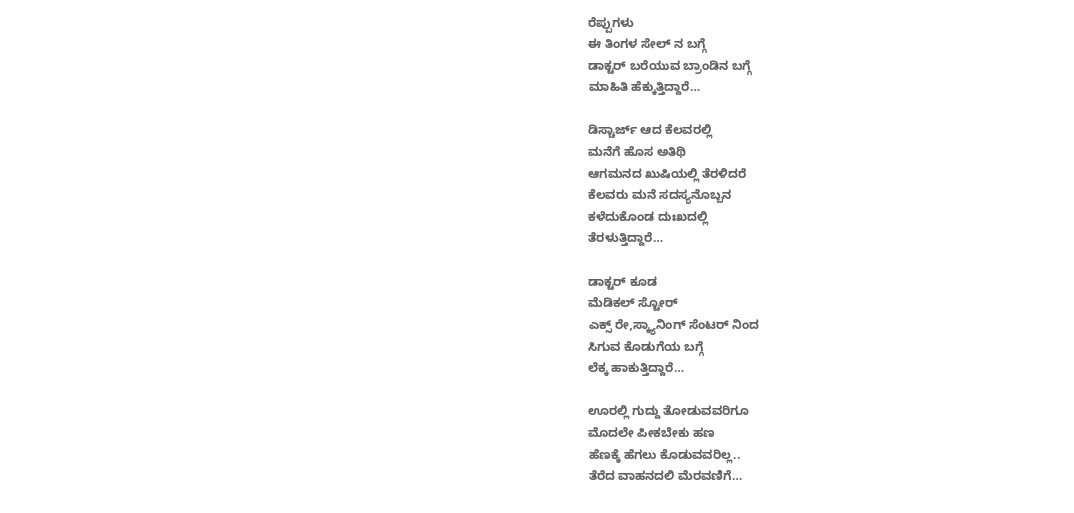ರೆಪ್ಪುಗಳು
ಈ ತಿಂಗಳ ಸೇಲ್ ನ ಬಗ್ಗೆ
ಡಾಕ್ಟರ್ ಬರೆಯುವ ಬ್ರಾಂಡಿನ ಬಗ್ಗೆ
ಮಾಹಿತಿ ಹೆಕ್ಕುತ್ತಿದ್ದಾರೆ…

ಡಿಸ್ಚಾರ್ಜ್ ಆದ ಕೆಲವರಲ್ಲಿ
ಮನೆಗೆ ಹೊಸ ಅತಿಥಿ
ಆಗಮನದ ಖುಷಿಯಲ್ಲಿ ತೆರಳಿದರೆ
ಕೆಲವರು ಮನೆ ಸದಸ್ಯನೊಬ್ಬನ
ಕಳೆದುಕೊಂಡ ದುಃಖದಲ್ಲಿ
ತೆರಳುತ್ತಿದ್ದಾರೆ…

ಡಾಕ್ಟರ್ ಕೂಡ
ಮೆಡಿಕಲ್ ಸ್ಟೋರ್
ಎಕ್ಸ್ ರೇ,ಸ್ಕ್ಯಾನಿಂಗ್ ಸೆಂಟರ್ ನಿಂದ
ಸಿಗುವ ಕೊಡುಗೆಯ ಬಗ್ಗೆ
ಲೆಕ್ಕ ಹಾಕುತ್ತಿದ್ದಾರೆ…

ಊರಲ್ಲಿ ಗುದ್ದು ತೋಡುವವರಿಗೂ
ಮೊದಲೇ ಪೀಕಬೇಕು ಹಣ
ಹೆಣಕ್ಕೆ ಹೆಗಲು ಕೊಡುವವರಿಲ್ಲ..
ತೆರೆದ ವಾಹನದಲಿ‌ ಮೆರವಣಿಗೆ…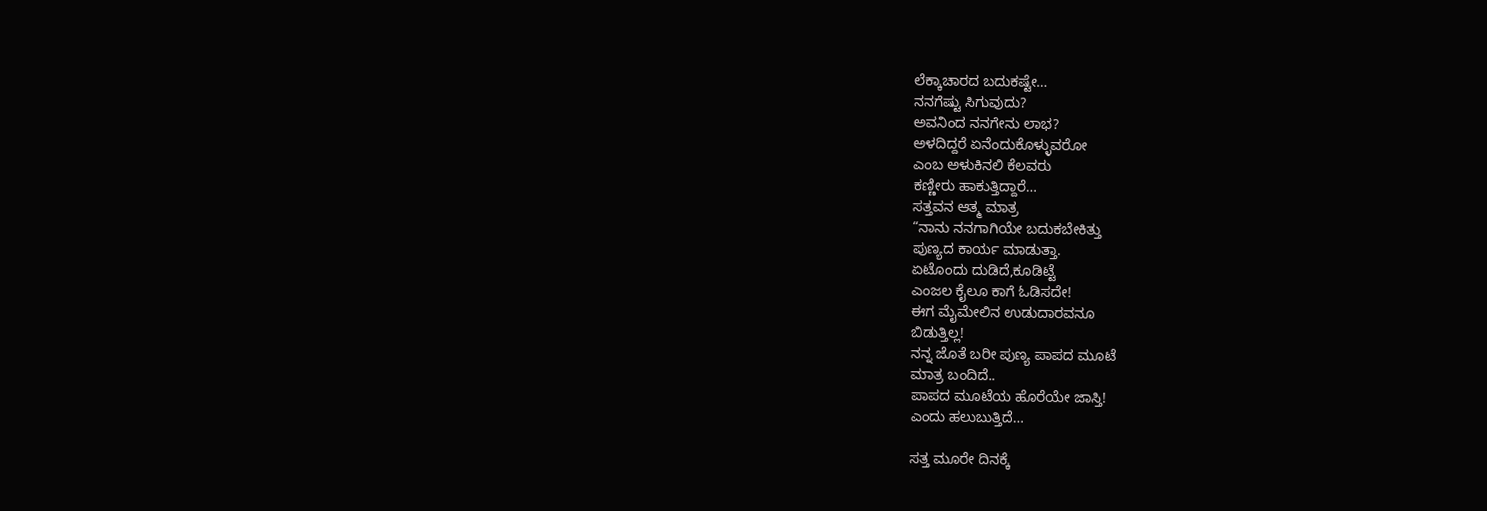ಲೆಕ್ಕಾಚಾರದ ಬದುಕಷ್ಟೇ…
ನನಗೆಷ್ಟು ಸಿಗುವುದು?
ಅವನಿಂದ ನನಗೇನು ಲಾಭ?
ಅಳದಿದ್ದರೆ ಏನೆಂದುಕೊಳ್ಳುವರೋ
ಎಂಬ ಅಳುಕಿನಲಿ ಕೆಲವರು
ಕಣ್ಣೀರು ಹಾಕುತ್ತಿದ್ದಾರೆ…
ಸತ್ತವನ ಆತ್ಮ ಮಾತ್ರ
“ನಾನು ನನಗಾಗಿಯೇ ಬದುಕಬೇಕಿತ್ತು
ಪುಣ್ಯದ ಕಾರ್ಯ ಮಾಡುತ್ತಾ.
ಏಟೊಂದು ದುಡಿದೆ,ಕೂಡಿಟ್ಟೆ
ಎಂಜಲ ಕೈಲೂ ಕಾಗೆ ಓಡಿಸದೇ!
ಈಗ ಮೈಮೇಲಿನ ಉಡುದಾರವನೂ
ಬಿಡುತ್ತಿಲ್ಲ!
ನನ್ನ ಜೊತೆ ಬರೀ ಪುಣ್ಯ ಪಾಪದ ಮೂಟೆ
ಮಾತ್ರ ಬಂದಿದೆ..
ಪಾಪದ ಮೂಟೆಯ ಹೊರೆಯೇ ಜಾಸ್ತಿ!
ಎಂದು ಹಲುಬುತ್ತಿದೆ…

ಸತ್ತ ಮೂರೇ ದಿನಕ್ಕೆ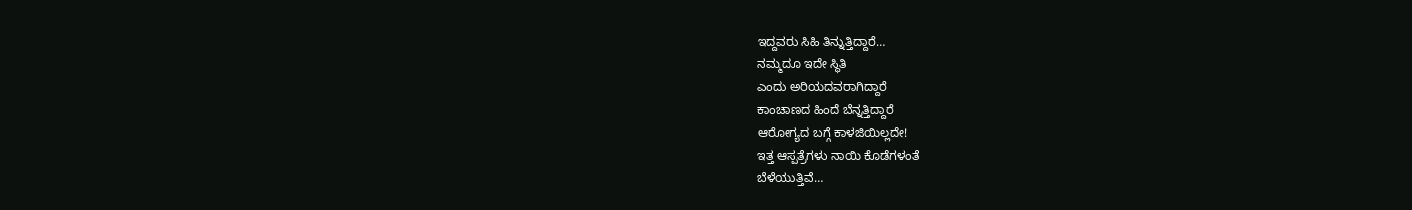ಇದ್ದವರು ಸಿಹಿ ತಿನ್ನುತ್ತಿದ್ದಾರೆ…
ನಮ್ಮದೂ ಇದೇ ಸ್ಥಿತಿ
ಎಂದು ಅರಿಯದವರಾಗಿದ್ದಾರೆ
ಕಾಂಚಾಣದ ಹಿಂದೆ ಬೆನ್ನತ್ತಿದ್ದಾರೆ
ಆರೋಗ್ಯದ ಬಗ್ಗೆ ಕಾಳಜಿಯಿಲ್ಲದೇ!
ಇತ್ತ ಆಸ್ಪತ್ರೆಗಳು ನಾಯಿ ಕೊಡೆಗಳಂತೆ
ಬೆಳೆಯುತ್ತಿವೆ…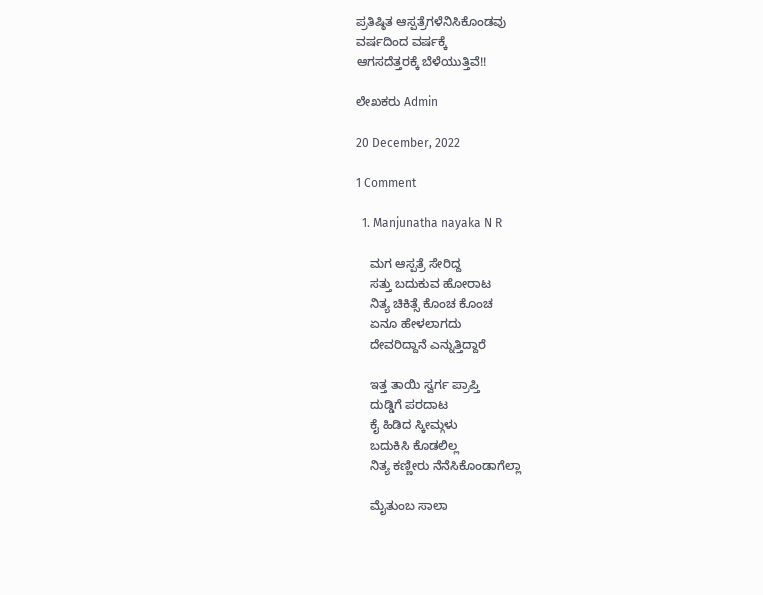ಪ್ರತಿಷ್ಠಿತ ಆಸ್ಪತ್ರೆಗಳೆನಿಸಿಕೊಂಡವು
ವರ್ಷದಿಂದ ವರ್ಷಕ್ಕೆ
ಆಗಸದೆತ್ತರಕ್ಕೆ ಬೆಳೆಯುತ್ತಿವೆ!!

ಲೇಖಕರು Admin

20 December, 2022

1 Comment

  1. Manjunatha nayaka N R

    ಮಗ ಆಸ್ಪತ್ರೆ ಸೇರಿದ್ದ
    ಸತ್ತು ಬದುಕುವ ಹೋರಾಟ
    ನಿತ್ಯ ಚಿಕಿತ್ಸೆ ಕೊಂಚ ಕೊಂಚ
    ಏನೂ ಹೇಳಲಾಗದು
    ದೇವರಿದ್ದಾನೆ ಎನ್ನುತ್ತಿದ್ದಾರೆ

    ಇತ್ತ ತಾಯಿ ಸ್ವರ್ಗ ಪ್ರಾಪ್ತಿ
    ದುಡ್ಡಿಗೆ ಪರದಾಟ
    ಕೈ ಹಿಡಿದ ಸ್ಕೀಮ್ಗಳು
    ಬದುಕಿಸಿ ಕೊಡಲಿಲ್ಲ
    ನಿತ್ಯ ಕಣ್ಣೀರು ನೆನೆಸಿಕೊಂಡಾಗೆಲ್ಲಾ

    ಮೈತುಂಬ ಸಾಲಾ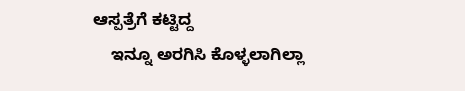ಆಸ್ಪತ್ರೆಗೆ ಕಟ್ಟಿದ್ದ
    ಇನ್ನೂ ಅರಗಿಸಿ ಕೊಳ್ಳಲಾಗಿಲ್ಲಾ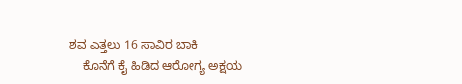ಶವ ಎತ್ತಲು 16 ಸಾವಿರ ಬಾಕಿ
    ಕೊನೆಗೆ ಕೈ ಹಿಡಿದ ಆರೋಗ್ಯ ಅಕ್ಷಯ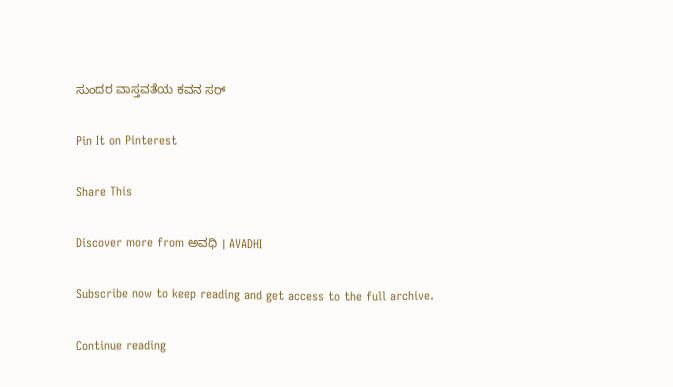ಸುಂದರ ವಾಸ್ತವತೆಯ ಕವನ ಸರ್

Pin It on Pinterest

Share This

Discover more from ಅವಧಿ । AVADHI

Subscribe now to keep reading and get access to the full archive.

Continue reading